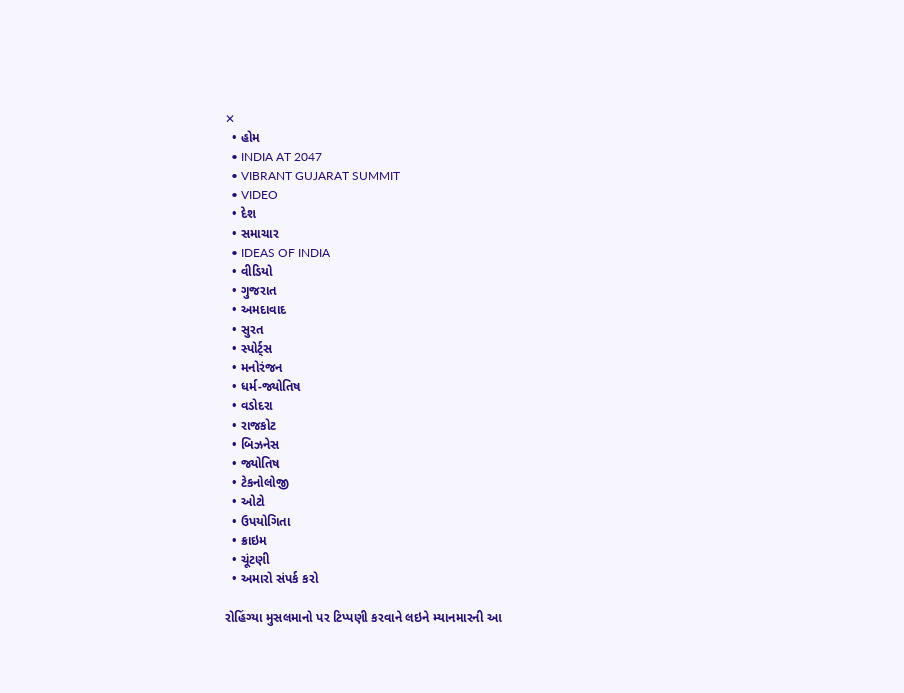✕
  • હોમ
  • INDIA AT 2047
  • VIBRANT GUJARAT SUMMIT
  • VIDEO
  • દેશ
  • સમાચાર
  • IDEAS OF INDIA
  • વીડિયો
  • ગુજરાત
  • અમદાવાદ
  • સુરત
  • સ્પોર્ટ્સ
  • મનોરંજન
  • ધર્મ-જ્યોતિષ
  • વડોદરા
  • રાજકોટ
  • બિઝનેસ
  • જ્યોતિષ
  • ટેકનોલોજી
  • ઓટો
  • ઉપયોગિતા
  • ક્રાઇમ
  • ચૂંટણી
  • અમારો સંપર્ક કરો

રોહિંગ્યા મુસલમાનો પર ટિપ્પણી કરવાને લઇને મ્યાનમારની આ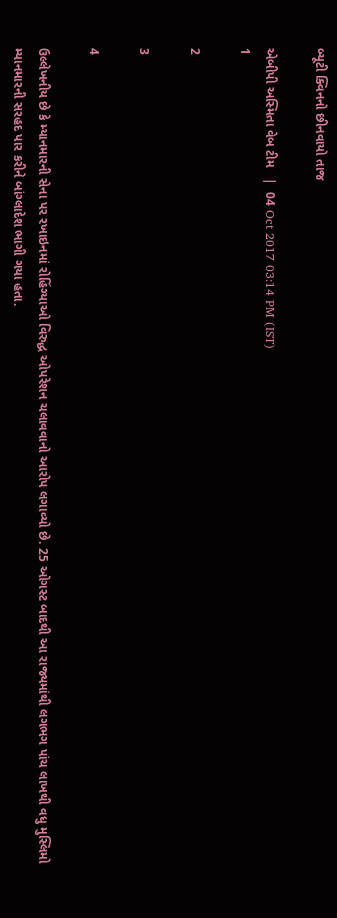બ્યૂટી ક્વિનનો છીનવાયો તાજ

એબીપી અસ્મિતા વેબ ટીમ   |  04 Oct 2017 03:14 PM (IST)
1

2

3

4

ઉલ્લેખનીય છે કે મ્યાનમારની સેના પર રખાઇનમાં રોહિંગ્યાઓ વિરુદ્ધ ઓપરેશન ચલાવવાનો આરોપ લગાવ્યો છે. 25 ઓગસ્ટ બાદથી આ રાજ્યમાંથી લગભગ પાંચ લાખથી વધુ મુસ્લિમો મ્યાનમારની સરહદ પાર કરીને બાંગ્લાદેશ ભાગી ગયા હતા.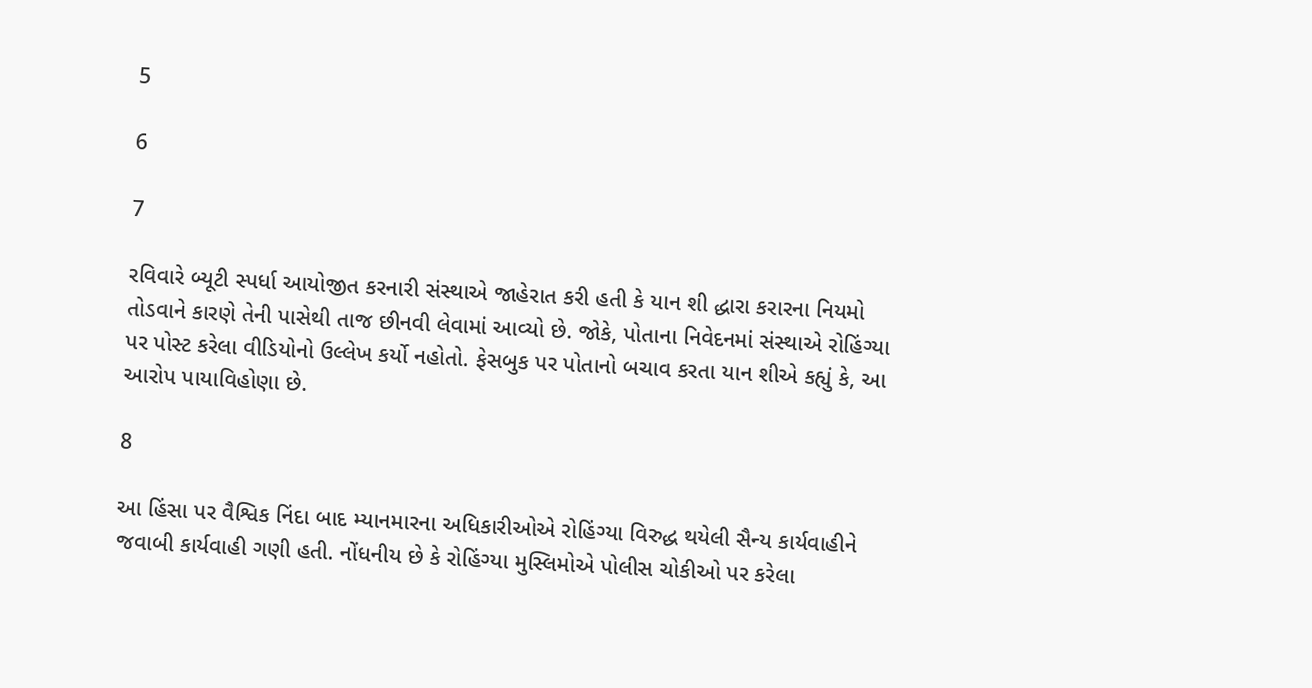5

6

7

રવિવારે બ્યૂટી સ્પર્ધા આયોજીત કરનારી સંસ્થાએ જાહેરાત કરી હતી કે યાન શી દ્ધારા કરારના નિયમો તોડવાને કારણે તેની પાસેથી તાજ છીનવી લેવામાં આવ્યો છે. જોકે, પોતાના નિવેદનમાં સંસ્થાએ રોહિંગ્યા પર પોસ્ટ કરેલા વીડિયોનો ઉલ્લેખ કર્યો નહોતો. ફેસબુક પર પોતાનો બચાવ કરતા યાન શીએ કહ્યું કે, આ આરોપ પાયાવિહોણા છે.

8

આ હિંસા પર વૈશ્વિક નિંદા બાદ મ્યાનમારના અધિકારીઓએ રોહિંગ્યા વિરુદ્ધ થયેલી સૈન્ય કાર્યવાહીને જવાબી કાર્યવાહી ગણી હતી. નોંધનીય છે કે રોહિંગ્યા મુસ્લિમોએ પોલીસ ચોકીઓ પર કરેલા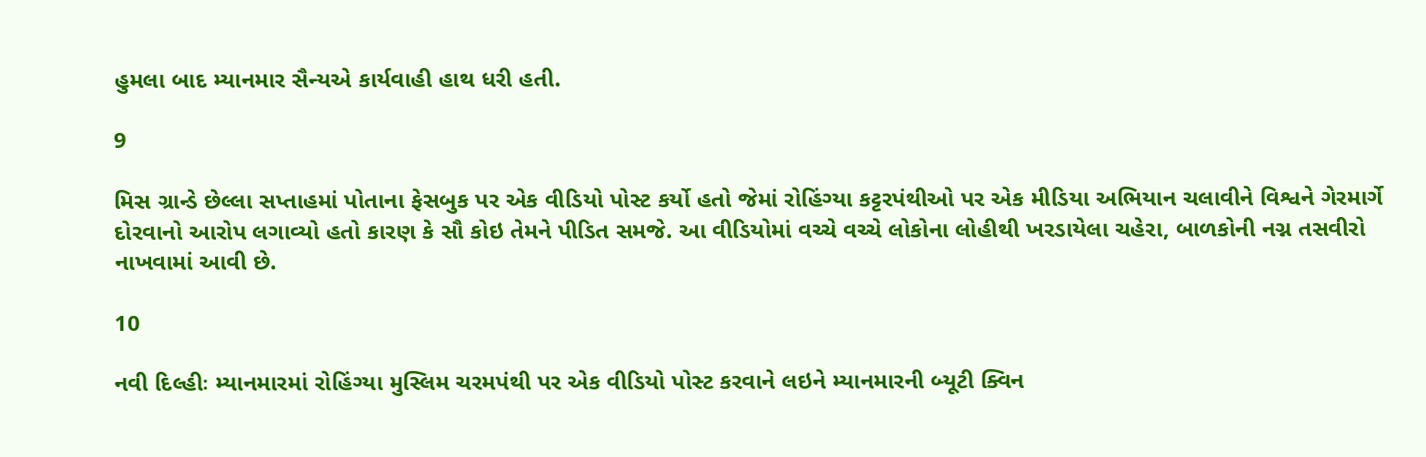હુમલા બાદ મ્યાનમાર સૈન્યએ કાર્યવાહી હાથ ધરી હતી.

9

મિસ ગ્રાન્ડે છેલ્લા સપ્તાહમાં પોતાના ફેસબુક પર એક વીડિયો પોસ્ટ કર્યો હતો જેમાં રોહિંગ્યા કટ્ટરપંથીઓ પર એક મીડિયા અભિયાન ચલાવીને વિશ્વને ગેરમાર્ગે દોરવાનો આરોપ લગાવ્યો હતો કારણ કે સૌ કોઇ તેમને પીડિત સમજે. આ વીડિયોમાં વચ્ચે વચ્ચે લોકોના લોહીથી ખરડાયેલા ચહેરા, બાળકોની નગ્ન તસવીરો નાખવામાં આવી છે.

10

નવી દિલ્હીઃ મ્યાનમારમાં રોહિંગ્યા મુસ્લિમ ચરમપંથી પર એક વીડિયો પોસ્ટ કરવાને લઇને મ્યાનમારની બ્યૂટી ક્વિન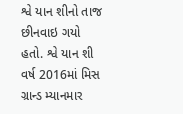શ્વે યાન શીનો તાજ છીનવાઇ ગયો હતો. શ્વે યાન શી વર્ષ 2016માં મિસ ગ્રાન્ડ મ્યાનમાર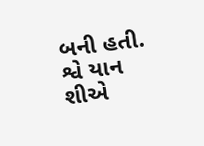બની હતી. શ્વે યાન શીએ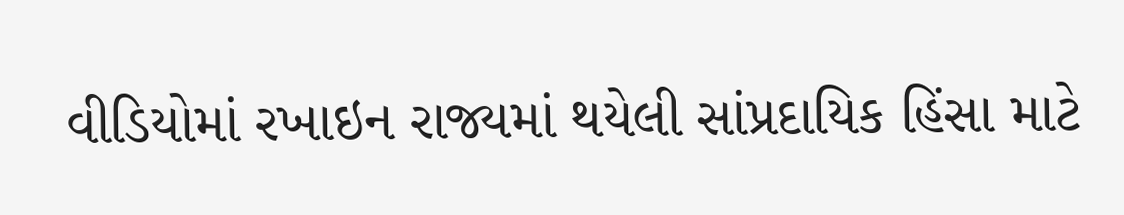વીડિયોમાં રખાઇન રાજ્યમાં થયેલી સાંપ્રદાયિક હિંસા માટે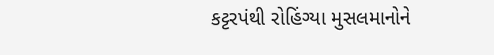કટ્ટરપંથી રોહિંગ્યા મુસલમાનોને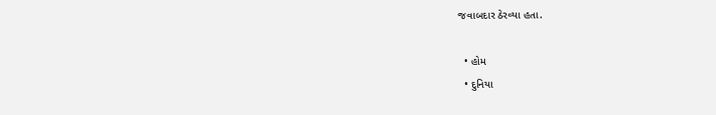જવાબદાર ઠેરવ્યા હતા.

  • હોમ
  • દુનિયા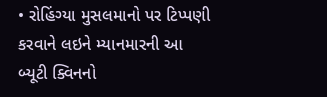• રોહિંગ્યા મુસલમાનો પર ટિપ્પણી કરવાને લઇને મ્યાનમારની આ બ્યૂટી ક્વિનનો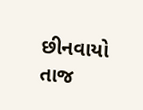છીનવાયો તાજ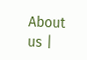About us |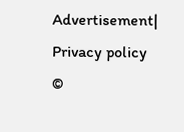Advertisement| Privacy policy
©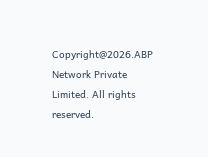Copyright@2026.ABP Network Private Limited. All rights reserved.